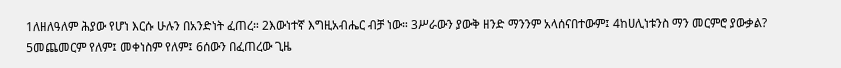1ለዘለዓለም ሕያው የሆነ እርሱ ሁሉን በአንድነት ፈጠረ። 2እውነተኛ እግዚአብሔር ብቻ ነው። 3ሥራውን ያውቅ ዘንድ ማንንም አላሰናበተውም፤ 4ከሀሊነቱንስ ማን መርምሮ ያውቃል? 5መጨመርም የለም፤ መቀነስም የለም፤ 6ሰውን በፈጠረው ጊዜ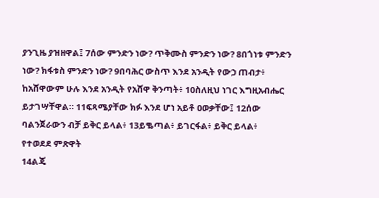ያንጊዜ ያዝዘዋል፤ 7ሰው ምንድን ነው? ጥቅሙስ ምንድን ነው? 8በጎነቱ ምንድን ነው? ክፋቱስ ምንድን ነው? 9በባሕር ውስጥ እንደ አንዲት የውኃ ጠብታ፥ ከአሸዋውም ሁሉ እንደ አንዲት የአሸዋ ቅንጣት፥ 10ስለዚህ ነገር እግዚአብሔር ይታገሣቸዋል። 11ፍጻሜያቸው ክፉ እንደ ሆነ አይቶ ዐወቃቸው፤ 12ሰው ባልንጀራውን ብቻ ይቅር ይላል፥ 13ይቈጣል፥ ይገርፋል፥ ይቅር ይላል፥
የተወደደ ምጽዋት
14ልጄ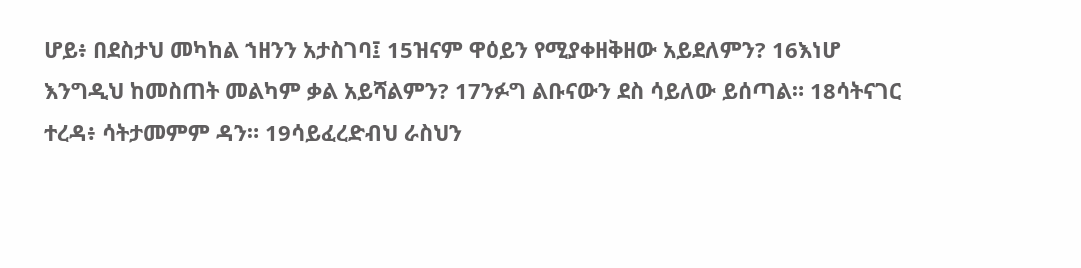ሆይ፥ በደስታህ መካከል ኀዘንን አታስገባ፤ 15ዝናም ዋዕይን የሚያቀዘቅዘው አይደለምን? 16እነሆ እንግዲህ ከመስጠት መልካም ቃል አይሻልምን? 17ንፉግ ልቡናውን ደስ ሳይለው ይሰጣል። 18ሳትናገር ተረዳ፥ ሳትታመምም ዳን። 19ሳይፈረድብህ ራስህን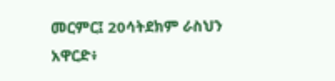መርምር፤ 20ሳትደክም ራስህን አዋርድ፥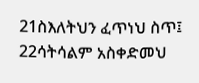21ስእለትህን ፈጥነህ ስጥ፤ 22ሳትሳልም አስቀድመህ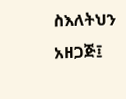ስእለትህን አዘጋጅ፤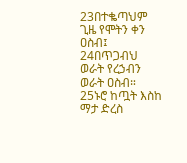23በተቈጣህም ጊዜ የሞትን ቀን ዐስብ፤ 24በጥጋብህ ወራት የረኃብን ወራት ዐስብ። 25ኑሮ ከጧት እስከ ማታ ድረስ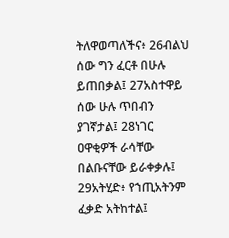ትለዋወጣለችና፥ 26ብልህ ሰው ግን ፈርቶ በሁሉ ይጠበቃል፤ 27አስተዋይ ሰው ሁሉ ጥበብን ያገኛታል፤ 28ነገር ዐዋቂዎች ራሳቸው በልቡናቸው ይራቀቃሉ፤ 29አትሂድ፥ የኀጢአትንም ፈቃድ አትከተል፤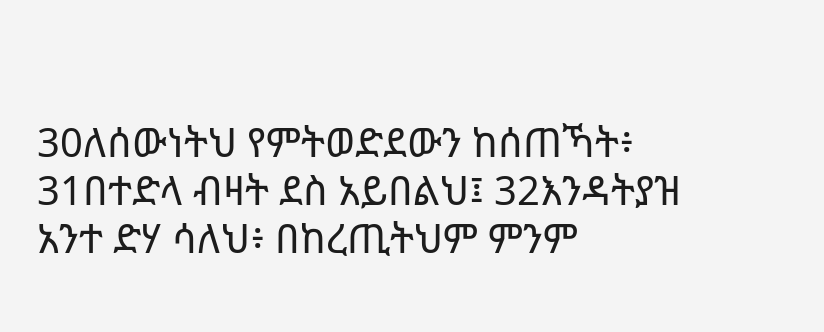30ለሰውነትህ የምትወድደውን ከሰጠኻት፥ 31በተድላ ብዛት ደስ አይበልህ፤ 32እንዳትያዝ አንተ ድሃ ሳለህ፥ በከረጢትህም ምንም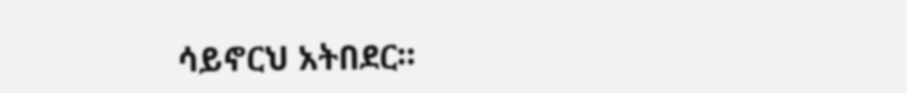ሳይኖርህ አትበደር።